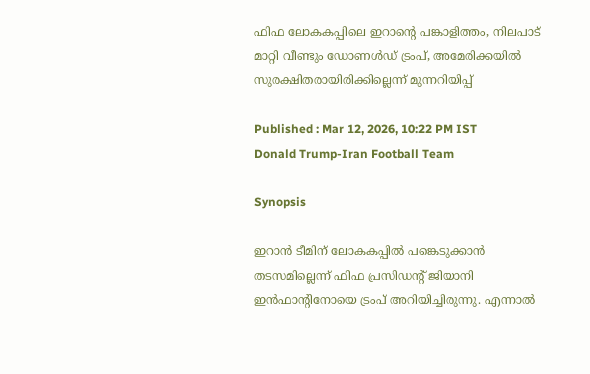ഫിഫ ലോകകപ്പിലെ ഇറാന്‍റെ പങ്കാളിത്തം, നിലപാട് മാറ്റി വീണ്ടും ഡോണൾഡ് ട്രംപ്, അമേരിക്കയില്‍ സുരക്ഷിതരായിരിക്കില്ലെന്ന് മുന്നറിയിപ്പ്

Published : Mar 12, 2026, 10:22 PM IST
Donald Trump-Iran Football Team

Synopsis

ഇറാൻ ടീമിന് ലോകകപ്പിൽ പങ്കെടുക്കാൻ തടസമില്ലെന്ന് ഫിഫ പ്രസിഡന്‍റ് ജിയാനി ഇൻഫാന്‍റിനോയെ ട്രംപ് അറിയിച്ചിരുന്നു. എന്നാൽ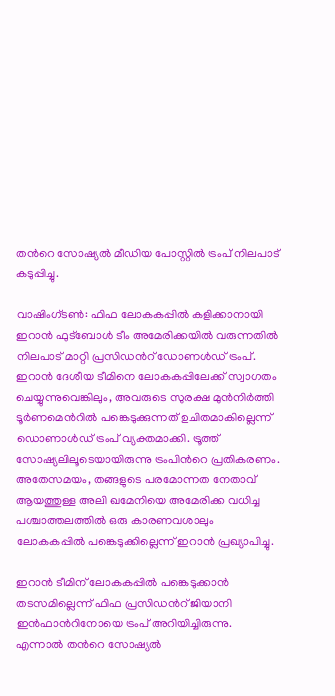തന്‍റെ സോഷ്യൽ മീഡിയ പോസ്റ്റിൽ ട്രംപ് നിലപാട് കടുപ്പിച്ചു.

വാഷിംഗ്ടൺ: ഫിഫ ലോകകപ്പിൽ കളിക്കാനായി ഇറാൻ ഫുട്ബോള്‍ ടീം അമേരിക്കയില്‍ വരുന്നതില്‍ നിലപാട് മാറ്റി പ്രസിഡന്‍റ് ഡോണള്‍ഡ് ട്രംപ്. ഇറാൻ ദേശീയ ടീമിനെ ലോകകപ്പിലേക്ക് സ്വാഗതം ചെയ്യുന്നുവെങ്കിലും, അവരുടെ സുരക്ഷ മുൻനിർത്തി ടൂർണമെന്‍റിൽ പങ്കെടുക്കുന്നത് ഉചിതമാകില്ലെന്ന് ഡൊണാൾഡ് ട്രംപ് വ്യക്തമാക്കി. ട്രൂത്ത് സോഷ്യലിലൂടെയായിരുന്നു ട്രംപിന്‍റെ പ്രതികരണം. അതേസമയം, തങ്ങളുടെ പരമോന്നത നേതാവ് ആയത്തുള്ള അലി ഖമേനിയെ അമേരിക്ക വധിച്ച പശ്ചാത്തലത്തിൽ ഒരു കാരണവശാലും ലോകകപ്പിൽ പങ്കെടുക്കില്ലെന്ന് ഇറാൻ പ്രഖ്യാപിച്ചു.

ഇറാൻ ടീമിന് ലോകകപ്പിൽ പങ്കെടുക്കാൻ തടസമില്ലെന്ന് ഫിഫ പ്രസിഡന്‍റ് ജിയാനി ഇൻഫാന്‍റിനോയെ ട്രംപ് അറിയിച്ചിരുന്നു. എന്നാൽ തന്‍റെ സോഷ്യൽ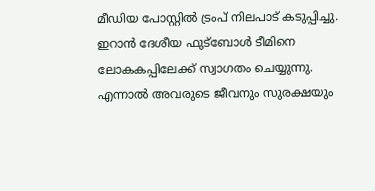മീഡിയ പോസ്റ്റിൽ ട്രംപ് നിലപാട് കടുപ്പിച്ചു. ഇറാൻ ദേശീയ ഫുട്ബോൾ ടീമിനെ ലോകകപ്പിലേക്ക് സ്വാഗതം ചെയ്യുന്നു. എന്നാൽ അവരുടെ ജീവനും സുരക്ഷയും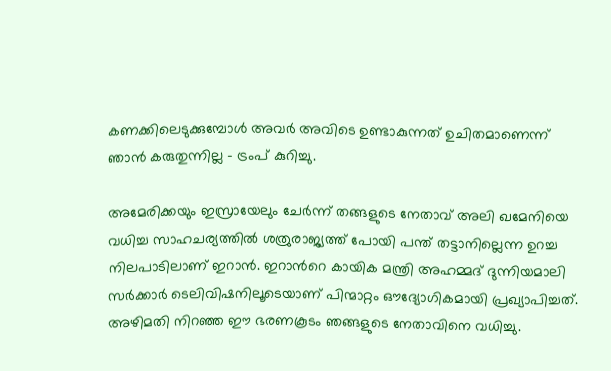കണക്കിലെടുക്കുമ്പോൾ അവർ അവിടെ ഉണ്ടാകുന്നത് ഉചിതമാണെന്ന് ഞാൻ കരുതുന്നില്ല - ട്രംപ് കുറിച്ചു.

അമേരിക്കയും ഇസ്രായേലും ചേർന്ന് തങ്ങളുടെ നേതാവ് അലി ഖമേനിയെ വധിച്ച സാഹചര്യത്തിൽ ശത്രുരാജ്യത്ത് പോയി പന്ത് തട്ടാനില്ലെന്ന ഉറച്ച നിലപാടിലാണ് ഇറാൻ. ഇറാന്‍റെ കായിക മന്ത്രി അഹമ്മദ് ദുന്നിയമാലി സർക്കാർ ടെലിവിഷനിലൂടെയാണ് പിന്മാറ്റം ഔദ്യോഗികമായി പ്രഖ്യാപിച്ചത്. അഴിമതി നിറഞ്ഞ ഈ ഭരണകൂടം ഞങ്ങളുടെ നേതാവിനെ വധിച്ചു.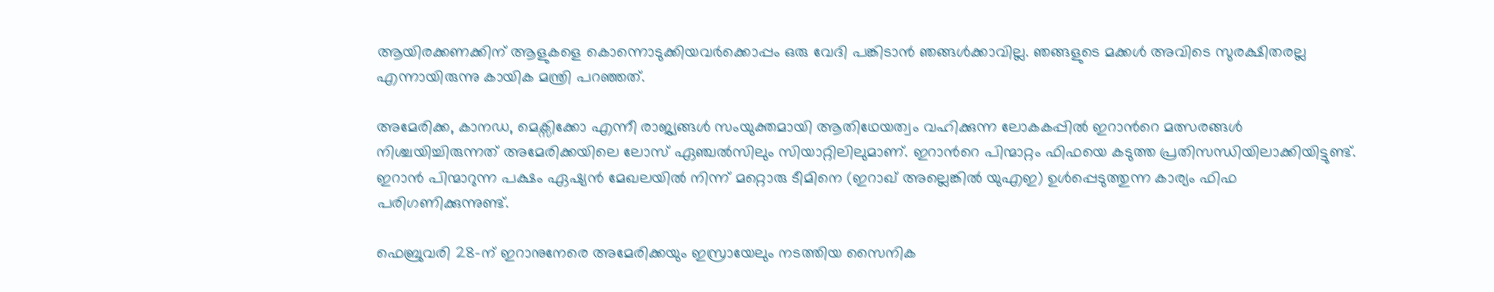ആയിരക്കണക്കിന് ആളുകളെ കൊന്നൊടുക്കിയവർക്കൊപ്പം ഒരു വേദി പങ്കിടാൻ ഞങ്ങൾക്കാവില്ല. ഞങ്ങളുടെ മക്കൾ അവിടെ സുരക്ഷിതരല്ല എന്നായിരുന്നു കായിക മന്ത്രി പറഞ്ഞത്.

അമേരിക്ക, കാനഡ, മെക്സിക്കോ എന്നീ രാജ്യങ്ങൾ സംയുക്തമായി ആതിഥേയത്വം വഹിക്കുന്ന ലോകകപ്പിൽ ഇറാന്‍റെ മത്സരങ്ങൾ നിശ്ചയിച്ചിരുന്നത് അമേരിക്കയിലെ ലോസ് ഏഞ്ചൽസിലും സിയാറ്റിലിലുമാണ്. ഇറാന്‍റെ പിന്മാറ്റം ഫിഫയെ കടുത്ത പ്രതിസന്ധിയിലാക്കിയിട്ടുണ്ട്. ഇറാൻ പിന്മാറുന്ന പക്ഷം ഏഷ്യൻ മേഖലയിൽ നിന്ന് മറ്റൊരു ടീമിനെ (ഇറാഖ് അല്ലെങ്കിൽ യുഎഇ) ഉൾപ്പെടുത്തുന്ന കാര്യം ഫിഫ പരിഗണിക്കുന്നുണ്ട്.

ഫെബ്രുവരി 28-ന് ഇറാനുനേരെ അമേരിക്കയും ഇസ്രായേലും നടത്തിയ സൈനിക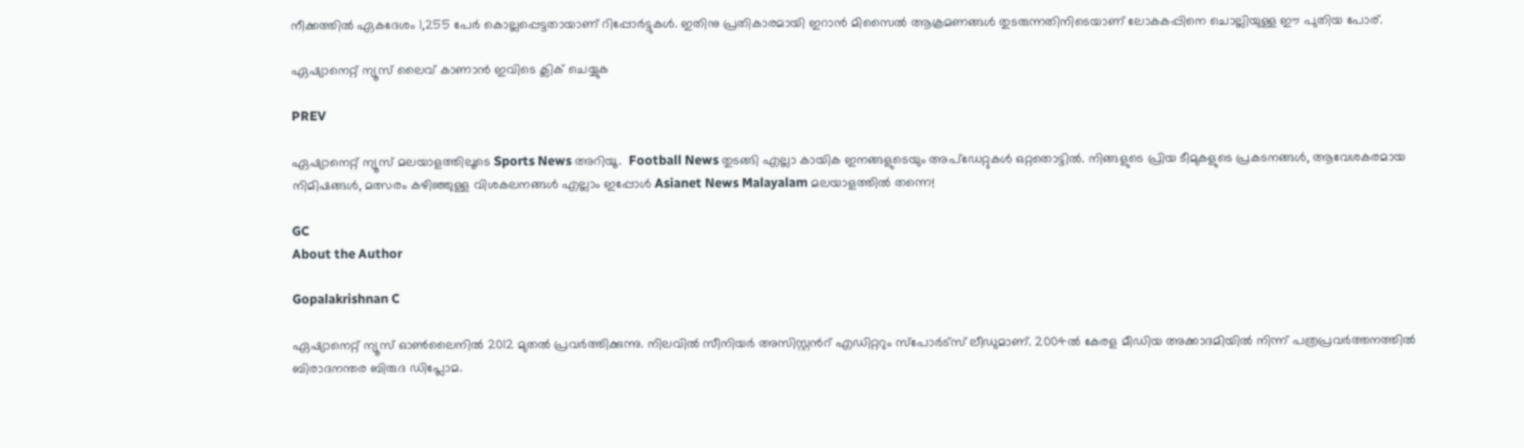നീക്കത്തിൽ ഏകദേശം 1,255 പേർ കൊല്ലപ്പെട്ടതായാണ് റിപ്പോർട്ടുകൾ. ഇതിനു പ്രതികാരമായി ഇറാൻ മിസൈൽ ആക്രമണങ്ങൾ തുടരുന്നതിനിടെയാണ് ലോകകപ്പിനെ ചൊല്ലിയുള്ള ഈ പുതിയ പോര്.

ഏഷ്യാനെറ്റ് ന്യൂസ് ലൈവ് കാണാന്‍ ഇവിടെ ക്ലിക് ചെയ്യുക

PREV

ഏഷ്യാനെറ്റ് ന്യൂസ് മലയാളത്തിലൂടെ Sports News അറിയൂ.  Football News തുടങ്ങി എല്ലാ കായിക ഇനങ്ങളുടെയും അപ്‌ഡേറ്റുകൾ ഒറ്റതൊട്ടിൽ. നിങ്ങളുടെ പ്രിയ ടീമുകളുടെ പ്രകടനങ്ങൾ, ആവേശകരമായ നിമിഷങ്ങൾ, മത്സരം കഴിഞ്ഞുള്ള വിശകലനങ്ങൾ എല്ലാം ഇപ്പോൾ Asianet News Malayalam മലയാളത്തിൽ തന്നെ!

GC
About the Author

Gopalakrishnan C

ഏഷ്യാനെറ്റ് ന്യൂസ് ഓണ്‍ലൈനില്‍ 2012 മുതല്‍ പ്രവര്‍ത്തിക്കുന്നു. നിലവില്‍ സീനിയര്‍ അസിസ്റ്റന്‍റ് എഡിറ്ററും സ്പോർട്സ് ലീഡുമാണ്. 2004ൽ കേരള മീഡിയ അക്കാദമിയില്‍ നിന്ന് പത്രപ്രവര്‍ത്തനത്തില്‍ ബിരാദനന്തര ബിരുദ ഡിപ്ലോമ.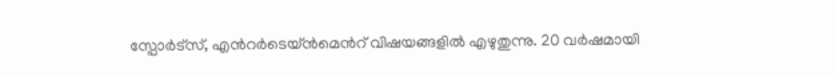സ്പോര്‍ട്സ്, എന്‍റര്‍ടെയ്ൻമെന്‍റ് വിഷയങ്ങളില്‍ എഴുതുന്നു. 20 വര്‍ഷമായി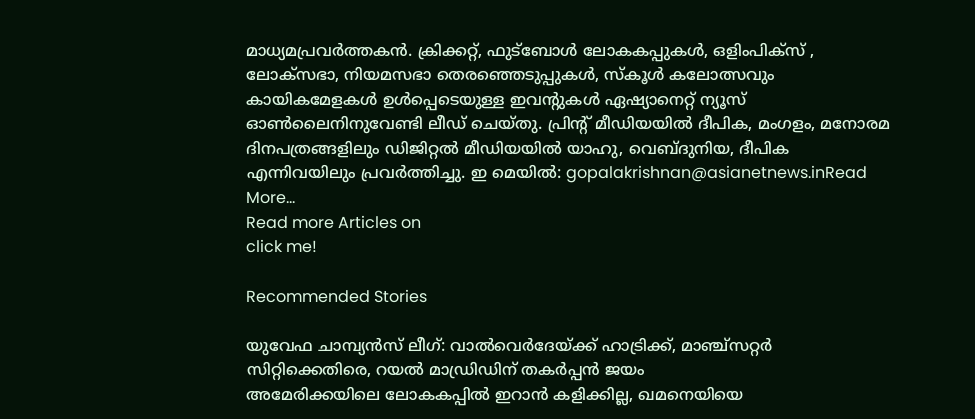മാധ്യമപ്രവര്‍ത്തകൻ. ക്രിക്കറ്റ്, ഫുട്ബോള്‍ ലോകകപ്പുകൾ, ഒളിംപിക്സ് , ലോക്സഭാ, നിയമസഭാ തെരഞ്ഞെടുപ്പുകള്‍, സ്കൂള്‍ കലോത്സവും കായികമേളകള്‍ ഉള്‍പ്പെടെയുള്ള ഇവന്‍റുകള്‍ ഏഷ്യാനെറ്റ് ന്യൂസ് ഓണ്‍ലൈനിനുവേണ്ടി ലീഡ് ചെയ്തു. പ്രിന്‍റ് മീഡിയയില്‍ ദീപിക, മംഗളം, മനോരമ ദിനപത്രങ്ങളിലും ഡിജിറ്റൽ മീഡിയയില്‍ യാഹു, വെബ്ദുനിയ, ദീപിക എന്നിവയിലും പ്രവര്‍ത്തിച്ചു. ഇ മെയില്‍: gopalakrishnan@asianetnews.inRead More...
Read more Articles on
click me!

Recommended Stories

യുവേഫ ചാമ്പ്യന്‍സ് ലീഗ്: വാല്‍വെര്‍ദേയ്ക്ക് ഹാട്രിക്ക്, മാഞ്ച്‌സറ്റര്‍ സിറ്റിക്കെതിരെ, റയല്‍ മാഡ്രിഡിന് തകര്‍പ്പന്‍ ജയം
അമേരിക്കയിലെ ലോകകപ്പിൽ ഇറാൻ കളിക്കില്ല, ഖമനെയിയെ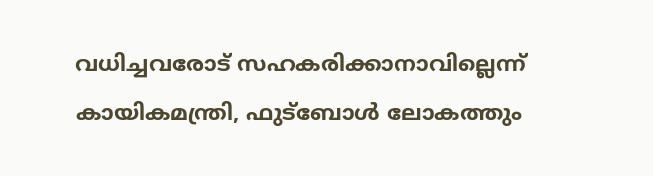വധിച്ചവരോട് സഹകരിക്കാനാവില്ലെന്ന് കായികമന്ത്രി, ഫുട്ബോൾ ലോകത്തും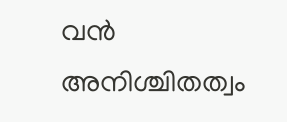വൻ അനിശ്ചിതത്വം